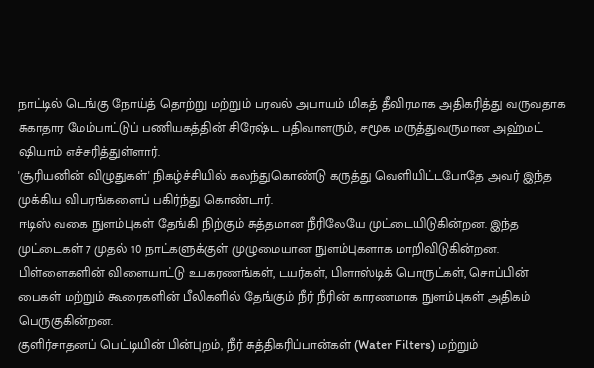நாட்டில் டெங்கு நோய்த் தொற்று மற்றும் பரவல் அபாயம் மிகத் தீவிரமாக அதிகரித்து வருவதாக சுகாதார மேம்பாட்டுப் பணியகத்தின் சிரேஷ்ட பதிவாளரும், சமூக மருத்துவருமான அஹ்மட் ஷியாம் எச்சரித்துள்ளார்.
'சூரியனின் விழுதுகள்' நிகழ்ச்சியில் கலந்துகொண்டு கருத்து வெளியிட்டபோதே அவர் இந்த முக்கிய விபரங்களைப் பகிர்ந்து கொண்டார்.
ஈடிஸ் வகை நுளம்புகள் தேங்கி நிற்கும் சுத்தமான நீரிலேயே முட்டையிடுகின்றன. இந்த முட்டைகள் 7 முதல் 10 நாட்களுக்குள் முழுமையான நுளம்புகளாக மாறிவிடுகின்றன.
பிள்ளைகளின் விளையாட்டு உபகரணங்கள், டயர்கள், பிளாஸ்டிக் பொருட்கள், சொப்பின் பைகள் மற்றும் கூரைகளின் பீலிகளில் தேங்கும் நீர் நீரின் காரணமாக நுளம்புகள் அதிகம் பெருகுகின்றன.
குளிர்சாதனப் பெட்டியின் பின்புறம், நீர் சுத்திகரிப்பான்கள் (Water Filters) மற்றும்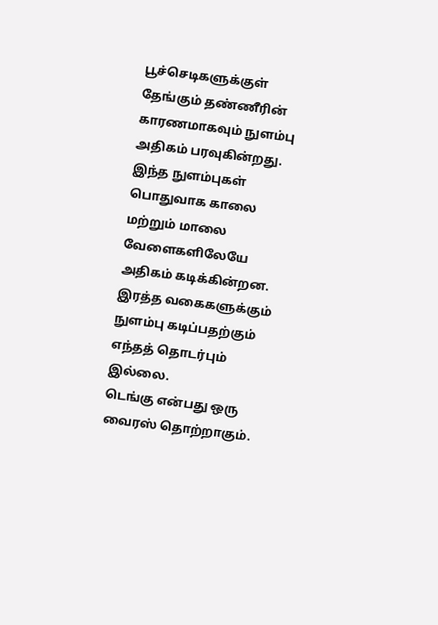பூச்செடிகளுக்குள் தேங்கும் தண்ணீரின் காரணமாகவும் நுளம்பு அதிகம் பரவுகின்றது.
இந்த நுளம்புகள் பொதுவாக காலை மற்றும் மாலை வேளைகளிலேயே அதிகம் கடிக்கின்றன. இரத்த வகைகளுக்கும் நுளம்பு கடிப்பதற்கும் எந்தத் தொடர்பும் இல்லை.
டெங்கு என்பது ஒரு வைரஸ் தொற்றாகும்.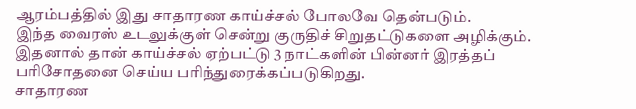ஆரம்பத்தில் இது சாதாரண காய்ச்சல் போலவே தென்படும்.
இந்த வைரஸ் உடலுக்குள் சென்று குருதிச் சிறுதட்டுகளை அழிக்கும். இதனால் தான் காய்ச்சல் ஏற்பட்டு 3 நாட்களின் பின்னர் இரத்தப் பரிசோதனை செய்ய பரிந்துரைக்கப்படுகிறது.
சாதாரண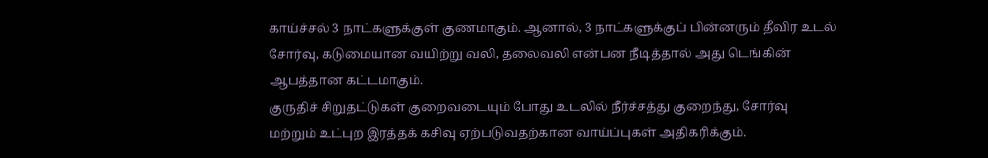காய்ச்சல் 3 நாட்களுக்குள் குணமாகும். ஆனால், 3 நாட்களுக்குப் பின்னரும் தீவிர உடல் சோர்வு, கடுமையான வயிற்று வலி, தலைவலி என்பன நீடித்தால் அது டெங்கின் ஆபத்தான கட்டமாகும்.
குருதிச் சிறுதட்டுகள் குறைவடையும் போது உடலில் நீர்ச்சத்து குறைந்து, சோர்வு மற்றும் உட்புற இரத்தக் கசிவு ஏற்படுவதற்கான வாய்ப்புகள் அதிகரிக்கும்.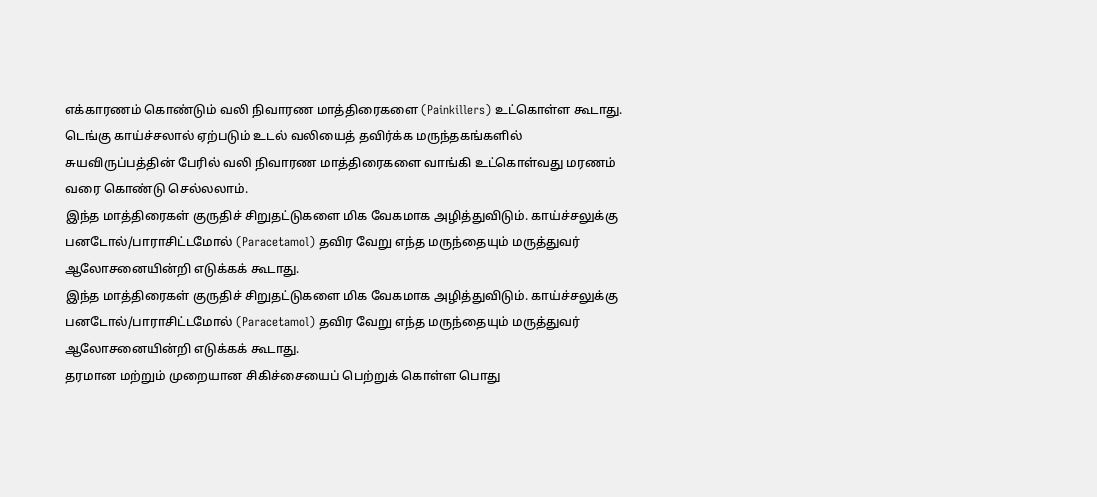எக்காரணம் கொண்டும் வலி நிவாரண மாத்திரைகளை (Painkillers) உட்கொள்ள கூடாது.
டெங்கு காய்ச்சலால் ஏற்படும் உடல் வலியைத் தவிர்க்க மருந்தகங்களில் சுயவிருப்பத்தின் பேரில் வலி நிவாரண மாத்திரைகளை வாங்கி உட்கொள்வது மரணம் வரை கொண்டு செல்லலாம்.
இந்த மாத்திரைகள் குருதிச் சிறுதட்டுகளை மிக வேகமாக அழித்துவிடும். காய்ச்சலுக்கு பனடோல்/பாராசிட்டமோல் (Paracetamol) தவிர வேறு எந்த மருந்தையும் மருத்துவர் ஆலோசனையின்றி எடுக்கக் கூடாது.
இந்த மாத்திரைகள் குருதிச் சிறுதட்டுகளை மிக வேகமாக அழித்துவிடும். காய்ச்சலுக்கு பனடோல்/பாராசிட்டமோல் (Paracetamol) தவிர வேறு எந்த மருந்தையும் மருத்துவர் ஆலோசனையின்றி எடுக்கக் கூடாது.
தரமான மற்றும் முறையான சிகிச்சையைப் பெற்றுக் கொள்ள பொது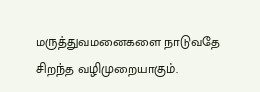மருத்துவமனைகளை நாடுவதே சிறந்த வழிமுறையாகும்.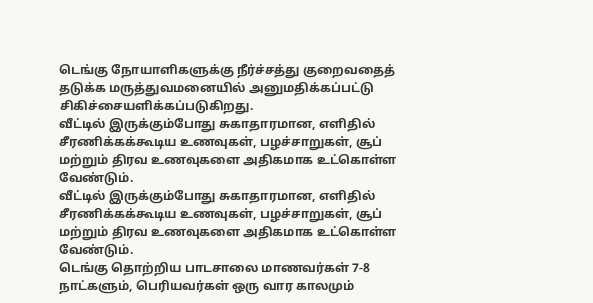டெங்கு நோயாளிகளுக்கு நீர்ச்சத்து குறைவதைத் தடுக்க மருத்துவமனையில் அனுமதிக்கப்பட்டு சிகிச்சையளிக்கப்படுகிறது.
வீட்டில் இருக்கும்போது சுகாதாரமான, எளிதில் சீரணிக்கக்கூடிய உணவுகள், பழச்சாறுகள், சூப் மற்றும் திரவ உணவுகளை அதிகமாக உட்கொள்ள வேண்டும்.
வீட்டில் இருக்கும்போது சுகாதாரமான, எளிதில் சீரணிக்கக்கூடிய உணவுகள், பழச்சாறுகள், சூப் மற்றும் திரவ உணவுகளை அதிகமாக உட்கொள்ள வேண்டும்.
டெங்கு தொற்றிய பாடசாலை மாணவர்கள் 7-8 நாட்களும், பெரியவர்கள் ஒரு வார காலமும்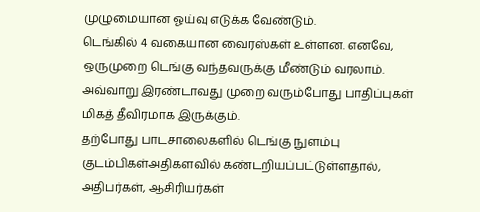முழுமையான ஓய்வு எடுக்க வேண்டும்.
டெங்கில் 4 வகையான வைரஸ்கள் உள்ளன. எனவே, ஒருமுறை டெங்கு வந்தவருக்கு மீண்டும் வரலாம். அவ்வாறு இரண்டாவது முறை வரும்போது பாதிப்புகள் மிகத் தீவிரமாக இருக்கும்.
தற்போது பாடசாலைகளில் டெங்கு நுளம்பு குடம்பிகள்அதிகளவில் கண்டறியப்பட்டுள்ளதால், அதிபர்கள், ஆசிரியர்கள்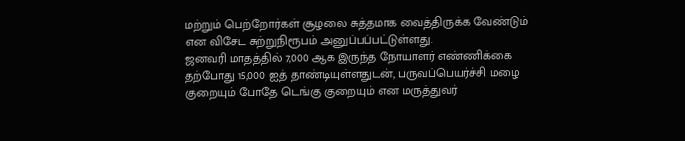மற்றும் பெற்றோர்கள் சூழலை சுத்தமாக வைத்திருக்க வேண்டும் என விசேட சுற்றுநிரூபம் அனுப்பப்பட்டுள்ளது.
ஜனவரி மாதத்தில் 7,000 ஆக இருந்த நோயாளர் எண்ணிக்கை தற்போது 15,000 ஐத் தாண்டியுள்ளதுடன், பருவப்பெயர்ச்சி மழை குறையும் போதே டெங்கு குறையும் என மருத்துவர்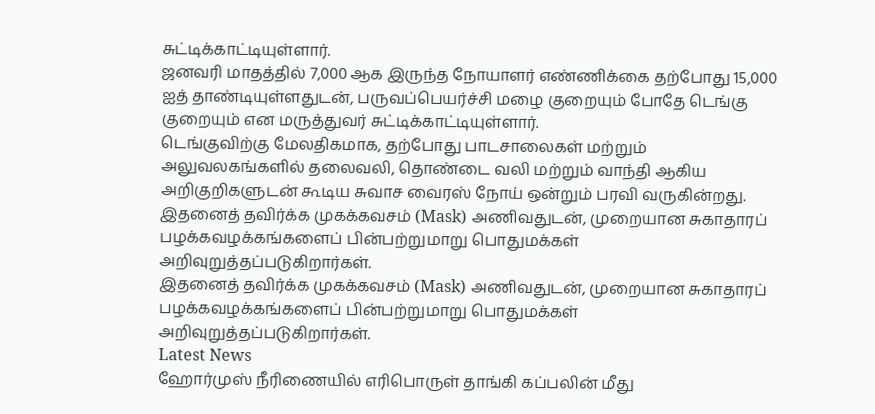சுட்டிக்காட்டியுள்ளார்.
ஜனவரி மாதத்தில் 7,000 ஆக இருந்த நோயாளர் எண்ணிக்கை தற்போது 15,000 ஐத் தாண்டியுள்ளதுடன், பருவப்பெயர்ச்சி மழை குறையும் போதே டெங்கு குறையும் என மருத்துவர் சுட்டிக்காட்டியுள்ளார்.
டெங்குவிற்கு மேலதிகமாக, தற்போது பாடசாலைகள் மற்றும் அலுவலகங்களில் தலைவலி, தொண்டை வலி மற்றும் வாந்தி ஆகிய அறிகுறிகளுடன் கூடிய சுவாச வைரஸ் நோய் ஒன்றும் பரவி வருகின்றது.
இதனைத் தவிர்க்க முகக்கவசம் (Mask) அணிவதுடன், முறையான சுகாதாரப் பழக்கவழக்கங்களைப் பின்பற்றுமாறு பொதுமக்கள் அறிவுறுத்தப்படுகிறார்கள்.
இதனைத் தவிர்க்க முகக்கவசம் (Mask) அணிவதுடன், முறையான சுகாதாரப் பழக்கவழக்கங்களைப் பின்பற்றுமாறு பொதுமக்கள் அறிவுறுத்தப்படுகிறார்கள்.
Latest News
ஹோர்முஸ் நீரிணையில் எரிபொருள் தாங்கி கப்பலின் மீது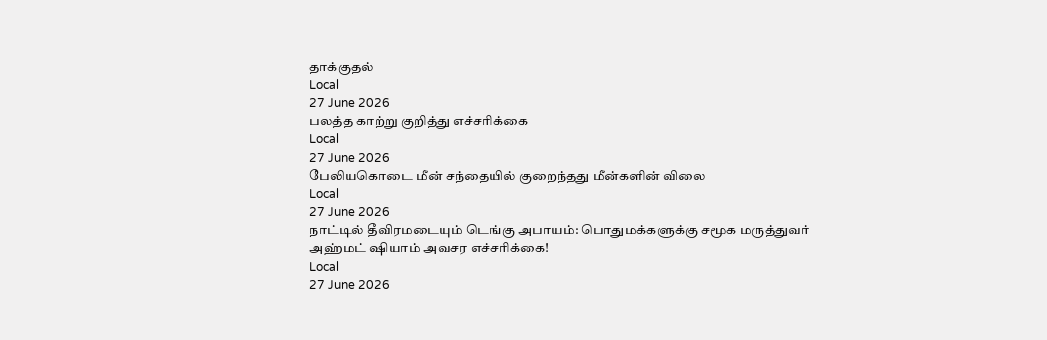தாக்குதல்
Local
27 June 2026
பலத்த காற்று குறித்து எச்சரிக்கை
Local
27 June 2026
பேலியகொடை மீன் சந்தையில் குறைந்தது மீன்களின் விலை
Local
27 June 2026
நாட்டில் தீவிரமடையும் டெங்கு அபாயம்: பொதுமக்களுக்கு சமூக மருத்துவர் அஹ்மட் ஷியாம் அவசர எச்சரிக்கை!
Local
27 June 2026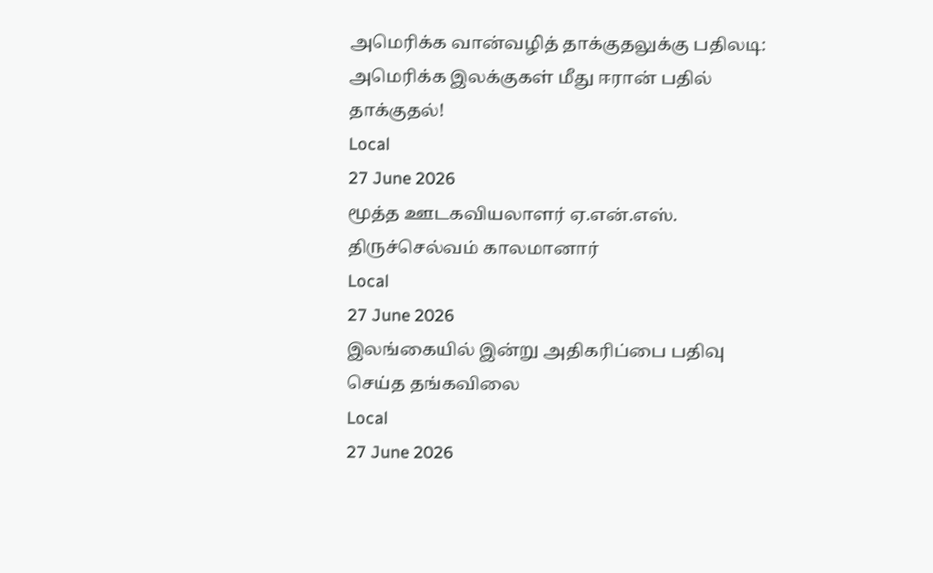அமெரிக்க வான்வழித் தாக்குதலுக்கு பதிலடி: அமெரிக்க இலக்குகள் மீது ஈரான் பதில் தாக்குதல்!
Local
27 June 2026
மூத்த ஊடகவியலாளர் ஏ.என்.எஸ். திருச்செல்வம் காலமானார்
Local
27 June 2026
இலங்கையில் இன்று அதிகரிப்பை பதிவு செய்த தங்கவிலை
Local
27 June 2026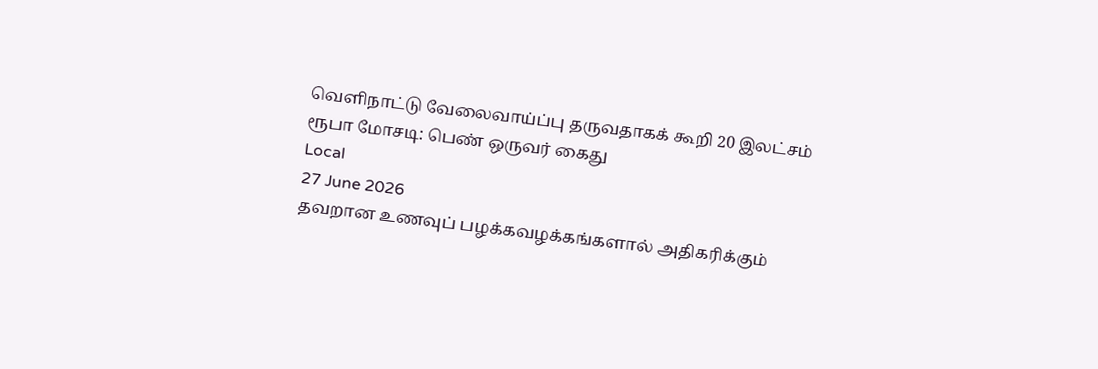வெளிநாட்டு வேலைவாய்ப்பு தருவதாகக் கூறி 20 இலட்சம் ரூபா மோசடி: பெண் ஒருவர் கைது
Local
27 June 2026
தவறான உணவுப் பழக்கவழக்கங்களால் அதிகரிக்கும்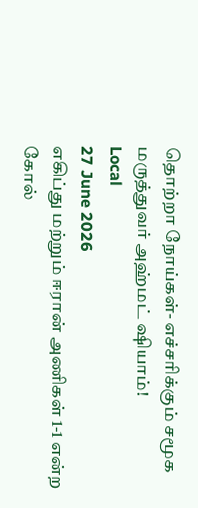தொற்றா நோய்கள்- எச்சரிக்கும் சமூக மருத்துவர் அஹ்மட் ஷியாம்!
Local
27 June 2026
எகிப்து மற்றும் ஈரான் அணிகள் 1-1 என்ற கோல்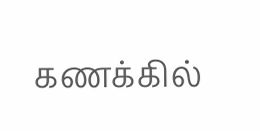கணக்கில்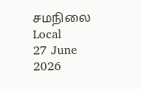சமநிலை
Local
27 June 2026